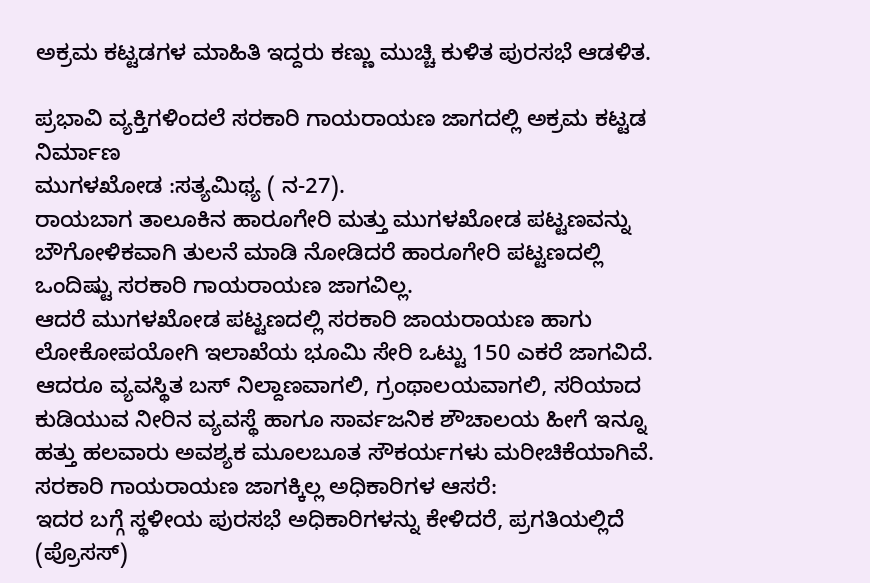ಅಕ್ರಮ ಕಟ್ಟಡಗಳ ಮಾಹಿತಿ ಇದ್ದರು ಕಣ್ಣು ಮುಚ್ಚಿ ಕುಳಿತ ಪುರಸಭೆ ಆಡಳಿತ.

ಪ್ರಭಾವಿ ವ್ಯಕ್ತಿಗಳಿಂದಲೆ ಸರಕಾರಿ ಗಾಯರಾಯಣ ಜಾಗದಲ್ಲಿ ಅಕ್ರಮ ಕಟ್ಟಡ ನಿರ್ಮಾಣ
ಮುಗಳಖೋಡ :ಸತ್ಯಮಿಥ್ಯ ( ನ-27).
ರಾಯಬಾಗ ತಾಲೂಕಿನ ಹಾರೂಗೇರಿ ಮತ್ತು ಮುಗಳಖೋಡ ಪಟ್ಟಣವನ್ನು ಬೌಗೋಳಿಕವಾಗಿ ತುಲನೆ ಮಾಡಿ ನೋಡಿದರೆ ಹಾರೂಗೇರಿ ಪಟ್ಟಣದಲ್ಲಿ ಒಂದಿಷ್ಟು ಸರಕಾರಿ ಗಾಯರಾಯಣ ಜಾಗವಿಲ್ಲ.
ಆದರೆ ಮುಗಳಖೋಡ ಪಟ್ಟಣದಲ್ಲಿ ಸರಕಾರಿ ಜಾಯರಾಯಣ ಹಾಗು ಲೋಕೋಪಯೋಗಿ ಇಲಾಖೆಯ ಭೂಮಿ ಸೇರಿ ಒಟ್ಟು 150 ಎಕರೆ ಜಾಗವಿದೆ. ಆದರೂ ವ್ಯವಸ್ಥಿತ ಬಸ್ ನಿಲ್ದಾಣವಾಗಲಿ, ಗ್ರಂಥಾಲಯವಾಗಲಿ, ಸರಿಯಾದ ಕುಡಿಯುವ ನೀರಿನ ವ್ಯವಸ್ಥೆ ಹಾಗೂ ಸಾರ್ವಜನಿಕ ಶೌಚಾಲಯ ಹೀಗೆ ಇನ್ನೂ ಹತ್ತು ಹಲವಾರು ಅವಶ್ಯಕ ಮೂಲಬೂತ ಸೌಕರ್ಯಗಳು ಮರೀಚಿಕೆಯಾಗಿವೆ.
ಸರಕಾರಿ ಗಾಯರಾಯಣ ಜಾಗಕ್ಕಿಲ್ಲ ಅಧಿಕಾರಿಗಳ ಆಸರೆ:
ಇದರ ಬಗ್ಗೆ ಸ್ಥಳೀಯ ಪುರಸಭೆ ಅಧಿಕಾರಿಗಳನ್ನು ಕೇಳಿದರೆ, ಪ್ರಗತಿಯಲ್ಲಿದೆ (ಪ್ರೊಸಸ್)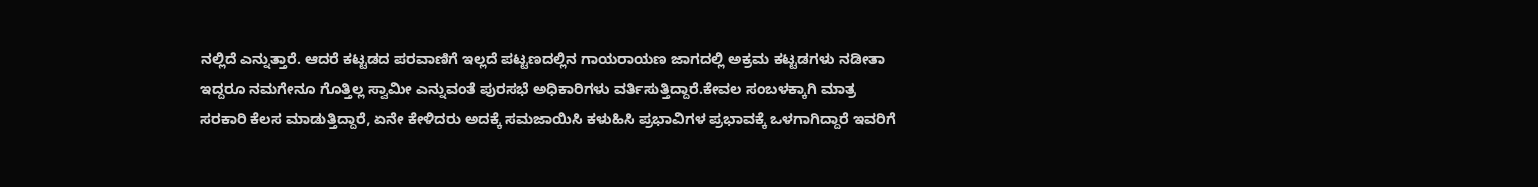ನಲ್ಲಿದೆ ಎನ್ನುತ್ತಾರೆ. ಆದರೆ ಕಟ್ಟಡದ ಪರವಾಣಿಗೆ ಇಲ್ಲದೆ ಪಟ್ಟಣದಲ್ಲಿನ ಗಾಯರಾಯಣ ಜಾಗದಲ್ಲಿ ಅಕ್ರಮ ಕಟ್ಟಡಗಳು ನಡೀತಾ ಇದ್ದರೂ ನಮಗೇನೂ ಗೊತ್ತಿಲ್ಲ ಸ್ವಾಮೀ ಎನ್ನುವಂತೆ ಪುರಸಭೆ ಅಧಿಕಾರಿಗಳು ವರ್ತಿಸುತ್ತಿದ್ದಾರೆ.ಕೇವಲ ಸಂಬಳಕ್ಕಾಗಿ ಮಾತ್ರ ಸರಕಾರಿ ಕೆಲಸ ಮಾಡುತ್ತಿದ್ದಾರೆ, ಏನೇ ಕೇಳಿದರು ಅದಕ್ಕೆ ಸಮಜಾಯಿಸಿ ಕಳುಹಿಸಿ ಪ್ರಭಾವಿಗಳ ಪ್ರಭಾವಕ್ಕೆ ಒಳಗಾಗಿದ್ದಾರೆ ಇವರಿಗೆ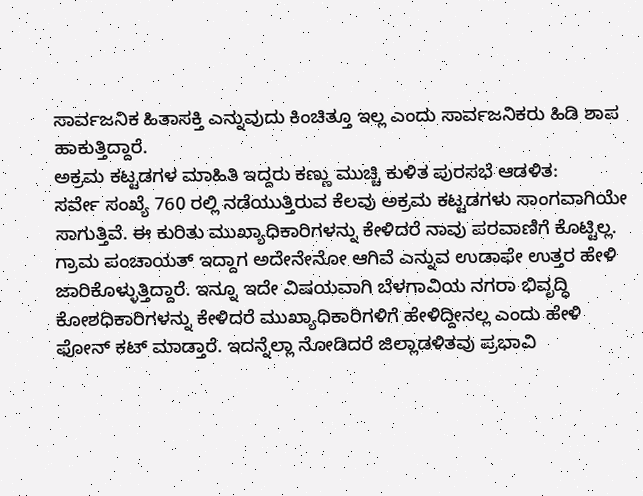ಸಾರ್ವಜನಿಕ ಹಿತಾಸಕ್ತಿ ಎನ್ನುವುದು ಕಿಂಚಿತ್ತೂ ಇಲ್ಲ ಎಂದು ಸಾರ್ವಜನಿಕರು ಹಿಡಿ ಶಾಪ ಹಾಕುತ್ತಿದ್ದಾರೆ.
ಅಕ್ರಮ ಕಟ್ಟಡಗಳ ಮಾಹಿತಿ ಇದ್ದರು ಕಣ್ಣು ಮುಚ್ಚಿ ಕುಳಿತ ಪುರಸಭೆ ಆಡಳಿತ:
ಸರ್ವೇ ಸಂಖ್ಯೆ 760 ರಲ್ಲಿ ನಡೆಯುತ್ತಿರುವ ಕೆಲವು ಅಕ್ರಮ ಕಟ್ಟಡಗಳು ಸಾಂಗವಾಗಿಯೇ ಸಾಗುತ್ತಿವೆ. ಈ ಕುರಿತು ಮುಖ್ಯಾಧಿಕಾರಿಗಳನ್ನು ಕೇಳಿದರೆ ನಾವು ಪರವಾಣಿಗೆ ಕೊಟ್ಟಿಲ್ಲ. ಗ್ರಾಮ ಪಂಚಾಯತ್ ಇದ್ದಾಗ ಅದೇನೇನೋ ಆಗಿವೆ ಎನ್ನುವ ಉಡಾಫೇ ಉತ್ತರ ಹೇಳಿ ಜಾರಿಕೊಳ್ಳುತ್ತಿದ್ದಾರೆ. ಇನ್ನೂ ಇದೇ ವಿಷಯವಾಗಿ ಬೆಳಗಾವಿಯ ನಗರಾ ಭಿವೃದ್ಧಿ ಕೋಶಧಿಕಾರಿಗಳನ್ನು ಕೇಳಿದರೆ ಮುಖ್ಯಾಧಿಕಾರಿಗಳಿಗೆ ಹೇಳಿದ್ದೀನಲ್ಲ ಎಂದು ಹೇಳಿ ಫೋನ್ ಕಟ್ ಮಾಡ್ತಾರೆ. ಇದನ್ನೆಲ್ಲಾ ನೋಡಿದರೆ ಜಿಲ್ಲಾಡಳಿತವು ಪ್ರಭಾವಿ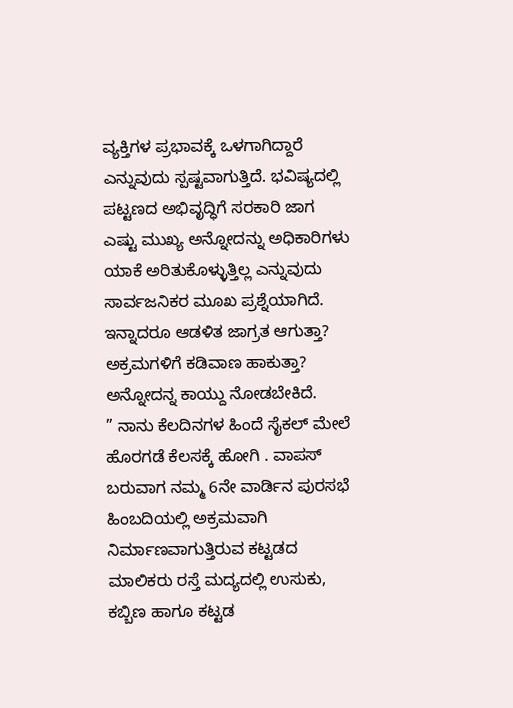ವ್ಯಕ್ತಿಗಳ ಪ್ರಭಾವಕ್ಕೆ ಒಳಗಾಗಿದ್ದಾರೆ ಎನ್ನುವುದು ಸ್ಪಷ್ಟವಾಗುತ್ತಿದೆ. ಭವಿಷ್ಯದಲ್ಲಿ ಪಟ್ಟಣದ ಅಭಿವೃದ್ಧಿಗೆ ಸರಕಾರಿ ಜಾಗ ಎಷ್ಟು ಮುಖ್ಯ ಅನ್ನೋದನ್ನು ಅಧಿಕಾರಿಗಳು ಯಾಕೆ ಅರಿತುಕೊಳ್ಳುತ್ತಿಲ್ಲ ಎನ್ನುವುದು ಸಾರ್ವಜನಿಕರ ಮೂಖ ಪ್ರಶ್ನೆಯಾಗಿದೆ. ಇನ್ನಾದರೂ ಆಡಳಿತ ಜಾಗ್ರತ ಆಗುತ್ತಾ? ಅಕ್ರಮಗಳಿಗೆ ಕಡಿವಾಣ ಹಾಕುತ್ತಾ? ಅನ್ನೋದನ್ನ ಕಾಯ್ದು ನೋಡಬೇಕಿದೆ.
” ನಾನು ಕೆಲದಿನಗಳ ಹಿಂದೆ ಸೈಕಲ್ ಮೇಲೆ ಹೊರಗಡೆ ಕೆಲಸಕ್ಕೆ ಹೋಗಿ . ವಾಪಸ್ ಬರುವಾಗ ನಮ್ಮ 6ನೇ ವಾರ್ಡಿನ ಪುರಸಭೆ ಹಿಂಬದಿಯಲ್ಲಿ ಅಕ್ರಮವಾಗಿ ನಿರ್ಮಾಣವಾಗುತ್ತಿರುವ ಕಟ್ಟಡದ ಮಾಲಿಕರು ರಸ್ತೆ ಮದ್ಯದಲ್ಲಿ ಉಸುಕು, ಕಬ್ಬಿಣ ಹಾಗೂ ಕಟ್ಟಡ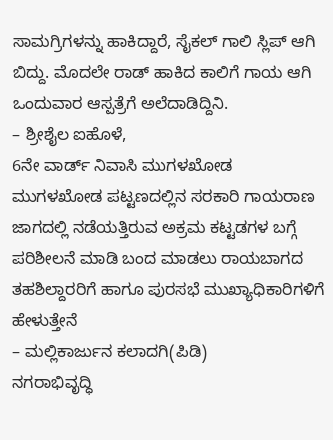ಸಾಮಗ್ರಿಗಳನ್ನು ಹಾಕಿದ್ದಾರೆ, ಸೈಕಲ್ ಗಾಲಿ ಸ್ಲಿಪ್ ಆಗಿ ಬಿದ್ದು. ಮೊದಲೇ ರಾಡ್ ಹಾಕಿದ ಕಾಲಿಗೆ ಗಾಯ ಆಗಿ ಒಂದುವಾರ ಆಸ್ಪತ್ರೆಗೆ ಅಲೆದಾಡಿದ್ದಿನಿ.
– ಶ್ರೀಶೈಲ ಐಹೊಳೆ,
6ನೇ ವಾರ್ಡ್ ನಿವಾಸಿ ಮುಗಳಖೋಡ
ಮುಗಳಖೋಡ ಪಟ್ಟಣದಲ್ಲಿನ ಸರಕಾರಿ ಗಾಯರಾಣ ಜಾಗದಲ್ಲಿ ನಡೆಯತ್ತಿರುವ ಅಕ್ರಮ ಕಟ್ಟಡಗಳ ಬಗ್ಗೆ ಪರಿಶೀಲನೆ ಮಾಡಿ ಬಂದ ಮಾಡಲು ರಾಯಬಾಗದ ತಹಶಿಲ್ದಾರರಿಗೆ ಹಾಗೂ ಪುರಸಭೆ ಮುಖ್ಯಾಧಿಕಾರಿಗಳಿಗೆ ಹೇಳುತ್ತೇನೆ
– ಮಲ್ಲಿಕಾರ್ಜುನ ಕಲಾದಗಿ(ಪಿಡಿ)
ನಗರಾಭಿವೃದ್ಧಿ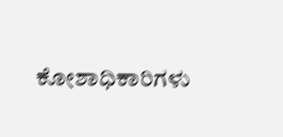ಕೋಶಾಧಿಕಾರಿಗಳು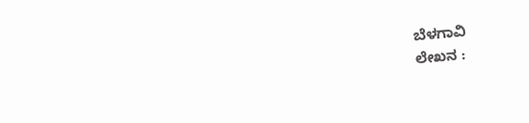ಬೆಳಗಾವಿ
ಲೇಖನ :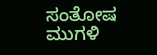ಸಂತೋಷ ಮುಗಳಿ